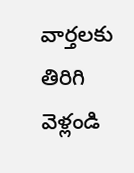వార్తలకు తిరిగి వెళ్లండి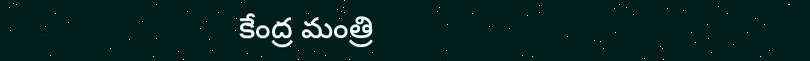కేంద్ర మంత్రి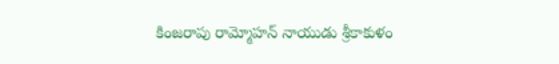కింజరాపు రామ్మోహన్ నాయుడు శ్రీకాకుళం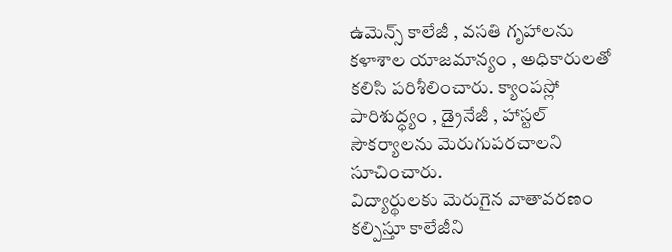ఉమెన్స్ కాలేజీ , వసతి గృహాలను కళాశాల యాజమాన్యం , అధికారులతో కలిసి పరిశీలించారు. క్యాంపస్లో పారిశుద్ధ్యం , డ్రైనేజీ , హాస్టల్ సౌకర్యాలను మెరుగుపరచాలని సూచించారు.
విద్యార్థులకు మెరుగైన వాతావరణం కల్పిస్తూ కాలేజీని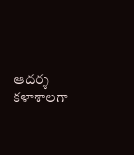ఆదర్శ కళాశాలగా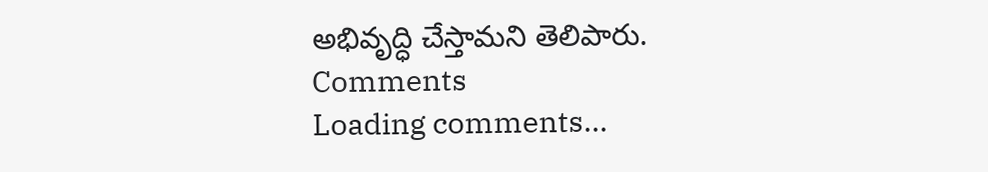అభివృద్ధి చేస్తామని తెలిపారు.
Comments
Loading comments...